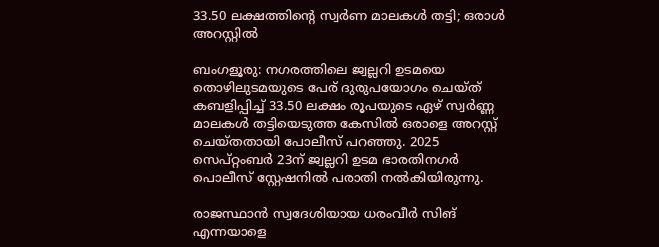33.50 ലക്ഷത്തിന്റെ സ്വർണ മാലകൾ തട്ടി; ഒരാൾ അറസ്റ്റിൽ

ബംഗളൂരു: നഗരത്തിലെ ജ്വല്ലറി ഉടമയെ തൊഴിലുടമയുടെ പേര് ദുരുപയോഗം ചെയ്ത് കബളിപ്പിച്ച് 33.50 ലക്ഷം രൂപയുടെ ഏഴ് സ്വർണ്ണ മാലകൾ തട്ടിയെടുത്ത കേസിൽ ഒരാളെ അറസ്റ്റ് ചെയ്തതായി പോലീസ് പറഞ്ഞു. 2025 സെപ്റ്റംബർ 23ന് ജ്വല്ലറി ഉടമ ഭാരതിനഗർ പൊലീസ് സ്റ്റേഷനിൽ പരാതി നൽകിയിരുന്നു.

രാജസ്ഥാൻ സ്വദേശിയായ ധരംവീർ സിങ് എന്നയാളെ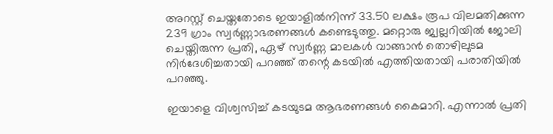അറസ്റ്റ് ചെയ്തതോടെ ഇയാളിൽനിന്ന് 33.50 ലക്ഷം രൂപ വിലമതിക്കുന്ന 239 ഗ്രാം സ്വർണ്ണാഭരണങ്ങൾ കണ്ടെടുത്തു. മറ്റൊരു ജ്വല്ലറിയിൽ ജോലി ചെയ്തിരുന്ന പ്രതി, ഏഴ് സ്വർണ്ണ മാലകൾ വാങ്ങാൻ തൊഴിലുടമ നിർദേശിച്ചതായി പറഞ്ഞ് തന്റെ കടയിൽ എത്തിയതായി പരാതിയിൽ പറഞ്ഞു.

ഇയാളെ വിശ്വസിച്ച് കടയുടമ ആഭരണങ്ങൾ കൈമാറി. എന്നാൽ പ്രതി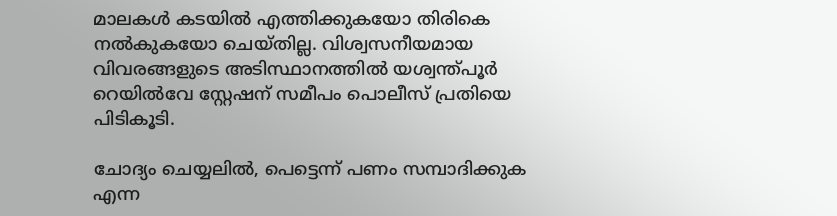മാലകൾ കടയിൽ എത്തിക്കുകയോ തിരികെ നൽകുകയോ ചെയ്തില്ല. വിശ്വസനീയമായ വിവരങ്ങളുടെ അടിസ്ഥാനത്തിൽ യശ്വന്ത്പൂർ റെയിൽവേ സ്റ്റേഷന് സമീപം പൊലീസ് പ്രതിയെ പിടികൂടി.

ചോദ്യം ചെയ്യലിൽ, പെട്ടെന്ന് പണം സമ്പാദിക്കുക എന്ന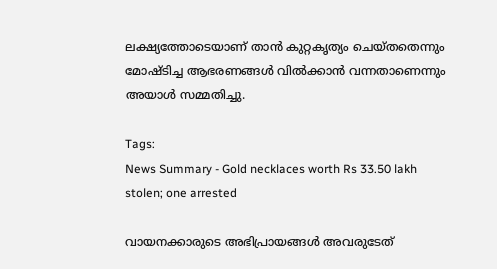ലക്ഷ്യത്തോടെയാണ് താൻ കുറ്റകൃത്യം ചെയ്തതെന്നും മോഷ്ടിച്ച ആഭരണങ്ങൾ വിൽക്കാൻ വന്നതാണെന്നും അയാൾ സമ്മതിച്ചു.

Tags:
News Summary - Gold necklaces worth Rs 33.50 lakh stolen; one arrested

വായനക്കാരുടെ അഭിപ്രായങ്ങള്‍ അവരുടേത്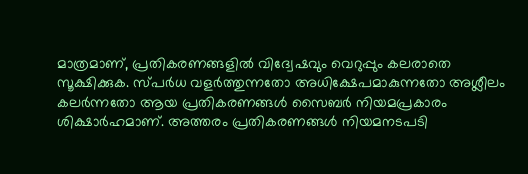മാത്രമാണ്, പ്രതികരണങ്ങളിൽ വിദ്വേഷവും വെറുപ്പും കലരാതെ സൂക്ഷിക്കുക. സ്പർധ വളർത്തുന്നതോ അധിക്ഷേപമാകുന്നതോ അശ്ലീലം കലർന്നതോ ആയ പ്രതികരണങ്ങൾ സൈബർ നിയമപ്രകാരം ശിക്ഷാർഹമാണ്. അത്തരം പ്രതികരണങ്ങൾ നിയമനടപടി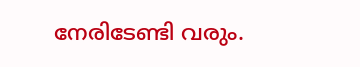നേരിടേണ്ടി വരും.